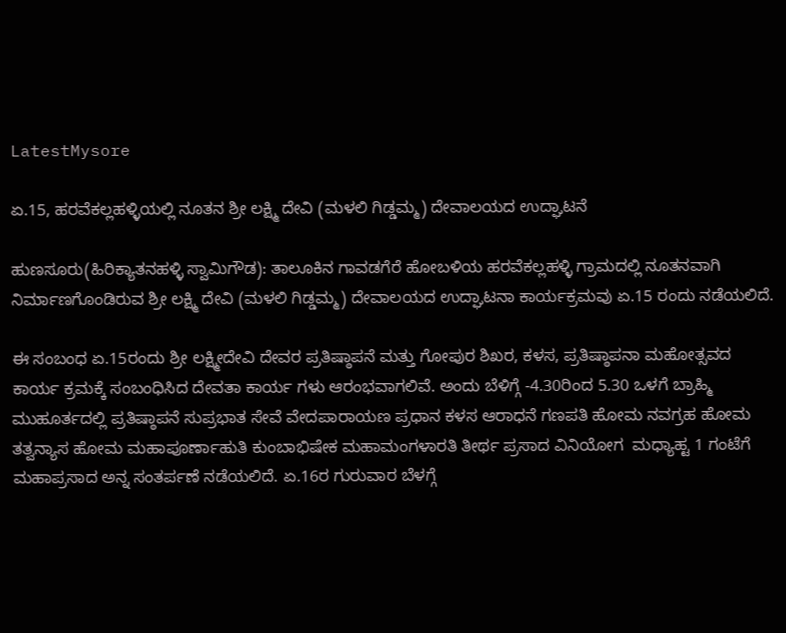LatestMysore

ಏ.15, ಹರವೆಕಲ್ಲಹಳ್ಳಿಯಲ್ಲಿ ನೂತನ ಶ್ರೀ ಲಕ್ಷ್ಮಿ ದೇವಿ (ಮಳಲಿ ಗಿಡ್ಡಮ್ಮ) ದೇವಾಲಯದ ಉದ್ಘಾಟನೆ

ಹುಣಸೂರು(ಹಿರಿಕ್ಯಾತನಹಳ್ಳಿ ಸ್ವಾಮಿಗೌಡ): ತಾಲೂಕಿನ ಗಾವಡಗೆರೆ ಹೋಬಳಿಯ ಹರವೆಕಲ್ಲಹಳ್ಳಿ ಗ್ರಾಮದಲ್ಲಿ ನೂತನವಾಗಿ ನಿರ್ಮಾಣಗೊಂಡಿರುವ ಶ್ರೀ ಲಕ್ಷ್ಮಿ ದೇವಿ (ಮಳಲಿ ಗಿಡ್ಡಮ್ಮ) ದೇವಾಲಯದ ಉದ್ಘಾಟನಾ ಕಾರ್ಯಕ್ರಮವು ಏ.15 ರಂದು ನಡೆಯಲಿದೆ.

ಈ ಸಂಬಂಧ ಏ.15ರಂದು ಶ್ರೀ ಲಕ್ಷ್ಮೀದೇವಿ ದೇವರ ಪ್ರತಿಷ್ಠಾಪನೆ ಮತ್ತು ಗೋಪುರ ಶಿಖರ, ಕಳಸ, ಪ್ರತಿಷ್ಠಾಪನಾ ಮಹೋತ್ಸವದ ಕಾರ್ಯ ಕ್ರಮಕ್ಕೆ ಸಂಬಂಧಿಸಿದ ದೇವತಾ ಕಾರ್ಯ ಗಳು ಆರಂಭವಾಗಲಿವೆ. ಅಂದು ಬೆಳಿಗ್ಗೆ -4.30ರಿಂದ 5.30 ಒಳಗೆ ಬ್ರಾಹ್ಮಿ ಮುಹೂರ್ತದಲ್ಲಿ ಪ್ರತಿಷ್ಠಾಪನೆ ಸುಪ್ರಭಾತ ಸೇವೆ ವೇದಪಾರಾಯಣ ಪ್ರಧಾನ ಕಳಸ ಆರಾಧನೆ ಗಣಪತಿ ಹೋಮ ನವಗ್ರಹ ಹೋಮ ತತ್ವನ್ಯಾಸ ಹೋಮ ಮಹಾಪೂರ್ಣಾಹುತಿ ಕುಂಬಾಭಿಷೇಕ ಮಹಾಮಂಗಳಾರತಿ ತೀರ್ಥ ಪ್ರಸಾದ ವಿನಿಯೋಗ  ಮಧ್ಯಾಹ್ಟ 1 ಗಂಟೆಗೆ ಮಹಾಪ್ರಸಾದ ಅನ್ನ ಸಂತರ್ಪಣೆ ನಡೆಯಲಿದೆ. ಏ.16ರ ಗುರುವಾರ ಬೆಳಗ್ಗೆ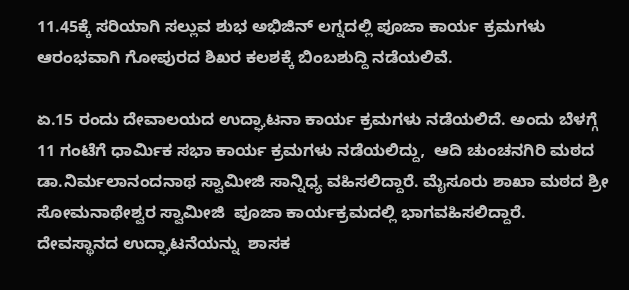11.45ಕ್ಕೆ ಸರಿಯಾಗಿ ಸಲ್ಲುವ ಶುಭ ಅಭಿಜಿನ್ ಲಗ್ನದಲ್ಲಿ ಪೂಜಾ ಕಾರ್ಯ ಕ್ರಮಗಳು ಆರಂಭವಾಗಿ ಗೋಪುರದ ಶಿಖರ ಕಲಶಕ್ಕೆ ಬಿಂಬಶುದ್ದಿ ನಡೆಯಲಿವೆ.

ಏ.15 ರಂದು ದೇವಾಲಯದ ಉದ್ಘಾಟನಾ ಕಾರ್ಯ ಕ್ರಮಗಳು ನಡೆಯಲಿದೆ. ಅಂದು ಬೆಳಗ್ಗೆ 11 ಗಂಟೆಗೆ ಧಾರ್ಮಿಕ ಸಭಾ ಕಾರ್ಯ ಕ್ರಮಗಳು ನಡೆಯಲಿದ್ದು,  ಆದಿ ಚುಂಚನಗಿರಿ ಮಠದ ಡಾ.ನಿರ್ಮಲಾನಂದನಾಥ ಸ್ವಾಮೀಜಿ ಸಾನ್ನಿಧ್ಯ ವಹಿಸಲಿದ್ದಾರೆ. ಮೈಸೂರು ಶಾಖಾ ಮಠದ ಶ್ರೀ ಸೋಮನಾಥೇಶ್ವರ ಸ್ವಾಮೀಜಿ  ಪೂಜಾ ಕಾರ್ಯಕ್ರಮದಲ್ಲಿ ಭಾಗವಹಿಸಲಿದ್ದಾರೆ. ದೇವಸ್ಥಾನದ ಉದ್ಘಾಟನೆಯನ್ನು  ಶಾಸಕ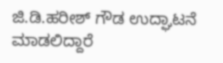ಜಿ.ಡಿ.ಹರೀಶ್ ಗೌಡ ಉದ್ಘಾಟನೆ ಮಾಡಲಿದ್ದಾರೆ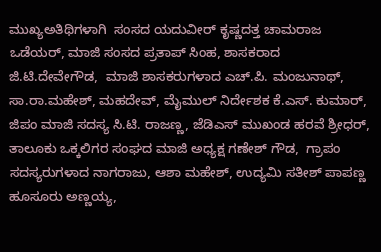ಮುಖ್ಯಅತಿಥಿಗಳಾಗಿ  ಸಂಸದ ಯದುವೀ‌ರ್ ಕೃಷ್ಣದತ್ತ ಚಾಮರಾಜ ಒಡೆಯರ್, ಮಾಜಿ ಸಂಸದ ಪ್ರತಾಪ್ ಸಿಂಹ, ಶಾಸಕರಾದ ಜಿ.ಟಿ.ದೇವೇಗೌಡ,  ಮಾಜಿ ಶಾಸಕರುಗಳಾದ ಎಚ್‌.ಪಿ. ಮಂಜುನಾಥ್‌, ಸಾ.ರಾ.ಮಹೇಶ್, ಮಹದೇವ್, ಮೈಮುಲ್ ನಿರ್ದೇಶಕ ಕೆ.ಎಸ್. ಕುಮಾರ್, ಜಿಪಂ ಮಾಜಿ ಸದಸ್ಯ ಸಿ.ಟಿ. ರಾಜಣ್ಣ, ಜೆಡಿಎಸ್ ಮುಖಂಡ ಹರವೆ ಶ್ರೀಧ‌ರ್, ತಾಲೂಕು ಒಕ್ಕಲಿಗರ ಸಂಘದ ಮಾಜಿ ಅಧ್ಯಕ್ಷ ಗಣೇಶ್ ಗೌಡ,  ಗ್ರಾಪಂ ಸದಸ್ಯರುಗಳಾದ ನಾಗರಾಜು, ಆಶಾ ಮಹೇಶ್, ಉದ್ಯಮಿ ಸತೀಶ್ ಪಾಪಣ್ಣ ಹೂಸೂರು ಅಣ್ಣಯ್ಯ,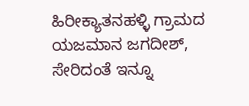ಹಿರೀಕ್ಯಾತನಹಳ್ಳಿ ಗ್ರಾಮದ ಯಜಮಾನ ಜಗದೀಶ್, ಸೇರಿದಂತೆ ಇನ್ನೂ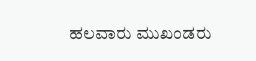ಹಲವಾರು ಮುಖಂಡರು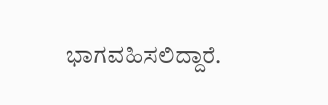ಭಾಗವಹಿಸಲಿದ್ದಾರೆ.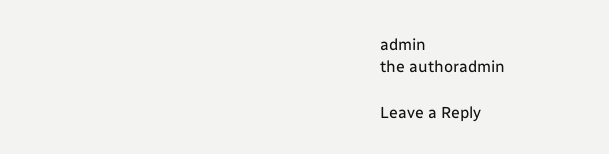admin
the authoradmin

Leave a Reply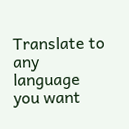Translate to any language you want